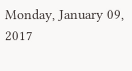Monday, January 09, 2017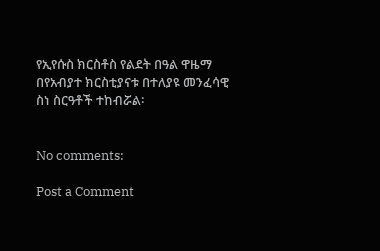የኢየሱስ ክርስቶስ የልደት በዓል ዋዜማ በየአብያተ ክርስቲያናቱ በተለያዩ መንፈሳዊ ስነ ስርዓቶች ተከብሯል፡


No comments:

Post a Comment